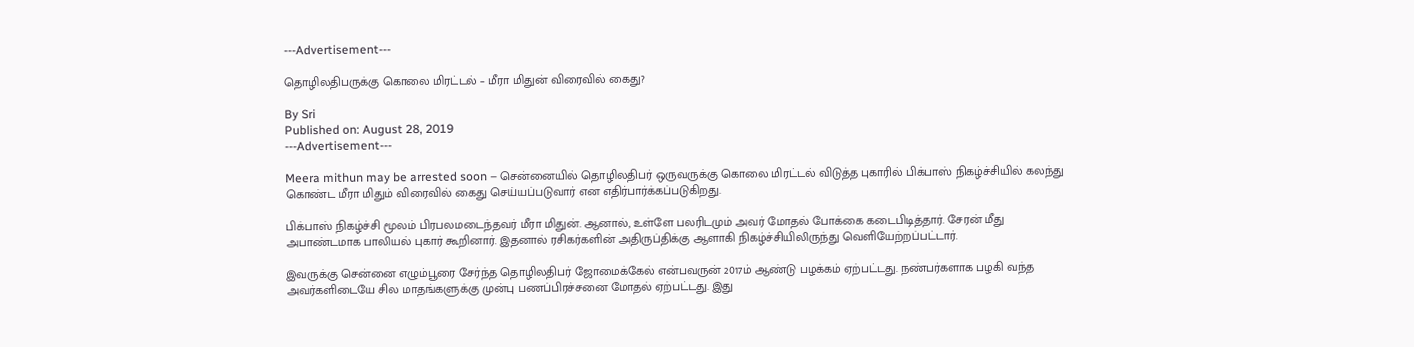---Advertisement---

தொழிலதிபருக்கு கொலை மிரட்டல் – மீரா மிதுன் விரைவில் கைது?

By Sri
Published on: August 28, 2019
---Advertisement---

Meera mithun may be arrested soon – சென்னையில் தொழிலதிபர் ஒருவருக்கு கொலை மிரட்டல் விடுத்த புகாரில் பிக்பாஸ் நிகழ்ச்சியில் கலந்து கொண்ட மீரா மிதும் விரைவில் கைது செய்யப்படுவார் என எதிர்பார்க்கப்படுகிறது.

பிக்பாஸ் நிகழ்ச்சி மூலம் பிரபலமடைந்தவர் மீரா மிதுன். ஆனால், உள்ளே பலரிடமும் அவர் மோதல் போக்கை கடைபிடித்தார். சேரன் மீது அபாண்டமாக பாலியல் புகார் கூறினார். இதனால் ரசிகர்களின் அதிருப்திக்கு ஆளாகி நிகழ்ச்சியிலிருந்து வெளியேற்றப்பட்டார்.

இவருக்கு சென்னை எழும்பூரை சேர்ந்த தொழிலதிபர் ஜோமைக்கேல் என்பவருன் 2017ம் ஆண்டு பழக்கம் ஏற்பட்டது. நண்பர்களாக பழகி வந்த அவர்களிடையே சில மாதங்களுக்கு முன்பு பணப்பிரச்சனை மோதல் ஏற்பட்டது. இது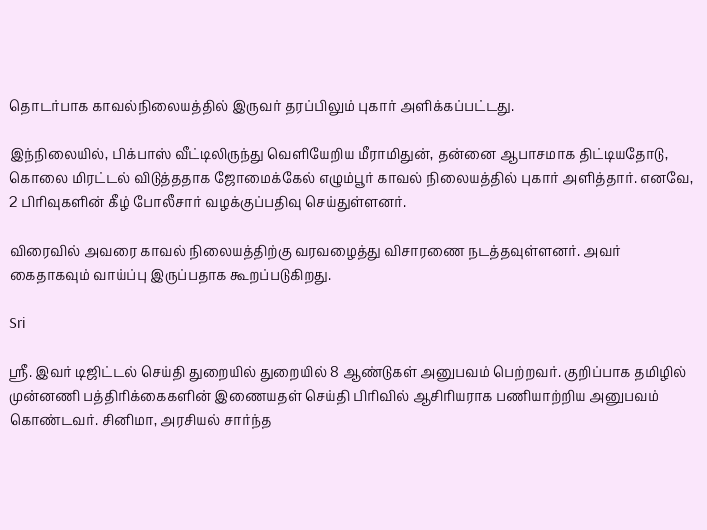தொடர்பாக காவல்நிலையத்தில் இருவர் தரப்பிலும் புகார் அளிக்கப்பட்டது.

இந்நிலையில், பிக்பாஸ் வீட்டிலிருந்து வெளியேறிய மீராமிதுன், தன்னை ஆபாசமாக திட்டியதோடு, கொலை மிரட்டல் விடுத்ததாக ஜோமைக்கேல் எழும்பூர் காவல் நிலையத்தில் புகார் அளித்தார். எனவே, 2 பிரிவுகளின் கீழ் போலீசார் வழக்குப்பதிவு செய்துள்ளனர்.

விரைவில் அவரை காவல் நிலையத்திற்கு வரவழைத்து விசாரணை நடத்தவுள்ளனர். அவர் கைதாகவும் வாய்ப்பு இருப்பதாக கூறப்படுகிறது.

Sri

ஸ்ரீ. இவர் டிஜிட்டல் செய்தி துறையில் துறையில் 8 ஆண்டுகள் அனுபவம் பெற்றவர். குறிப்பாக தமிழில் முன்னணி பத்திரிக்கைகளின் இணையதள் செய்தி பிரிவில் ஆசிரியராக பணியாற்றிய அனுபவம் கொண்டவர். சினிமா, அரசியல் சார்ந்த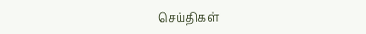செய்திகள்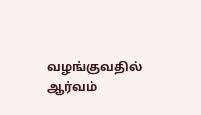வழங்குவதில் ஆர்வம்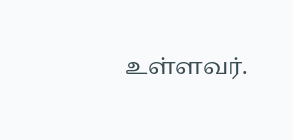உள்ளவர்.